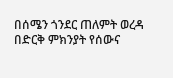በሰሜን ጎንደር ጠለምት ወረዳ በድርቅ ምክንያት የሰውና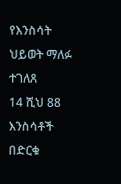የእንስሳት ህይወት ማለፉ ተገለጸ
14 ሺህ 88 እንስሳቶች በድርቁ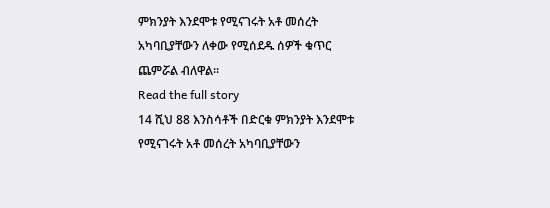ምክንያት እንደሞቱ የሚናገሩት አቶ መሰረት አካባቢያቸውን ለቀው የሚሰደዱ ሰዎች ቁጥር ጨምሯል ብለዋል።
Read the full story
14 ሺህ 88 እንስሳቶች በድርቁ ምክንያት እንደሞቱ የሚናገሩት አቶ መሰረት አካባቢያቸውን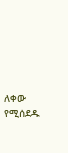ለቀው የሚሰደዱ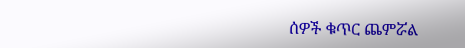ሰዎች ቁጥር ጨምሯል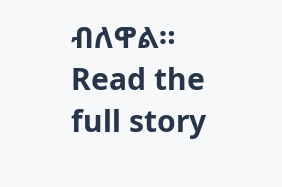ብለዋል።
Read the full story